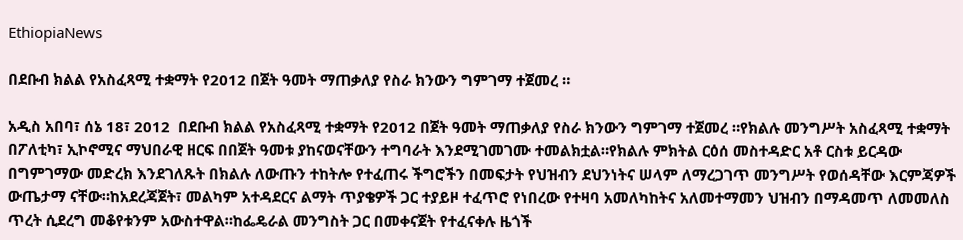EthiopiaNews

በደቡብ ክልል የአስፈጻሚ ተቋማት የ2012 በጀት ዓመት ማጠቃለያ የስራ ክንውን ግምገማ ተጀመረ ።

አዲስ አበባ፣ ሰኔ 18፣ 2012  በደቡብ ክልል የአስፈጻሚ ተቋማት የ2012 በጀት ዓመት ማጠቃለያ የስራ ክንውን ግምገማ ተጀመረ ።የክልሉ መንግሥት አስፈጻሚ ተቋማት በፖለቲካ፣ ኢኮኖሚና ማህበራዊ ዘርፍ በበጀት ዓመቱ ያከናወናቸውን ተግባራት እንደሚገመገሙ ተመልክቷል።የክልሉ ምክትል ርዕሰ መስተዳድር አቶ ርስቱ ይርዳው በግምገማው መድረክ እንደገለጹት በክልሉ ለውጡን ተከትሎ የተፈጠሩ ችግሮችን በመፍታት የህዝብን ደህንነትና ሠላም ለማረጋገጥ መንግሥት የወሰዳቸው እርምጃዎች ውጤታማ ናቸው።ከአደረጃጀት፣ መልካም አተዳደርና ልማት ጥያቄዎች ጋር ተያይዞ ተፈጥሮ የነበረው የተዛባ አመለካከትና አለመተማመን ህዝብን በማዳመጥ ለመመለስ ጥረት ሲደረግ መቆየቱንም አውስተዋል።ከፌዴራል መንግስት ጋር በመቀናጀት የተፈናቀሉ ዜጎች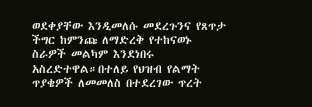ወደቀያቸው እንዲመለሱ መደረጉንና የጸጥታ ችግር ከምንጩ ለማድረቅ የተከናወኑ ስራዎች መልካም እንደነበሩ አስረድተዋል።በተለይ የህዝብ የልማት ጥያቄዎች ለመመለስ በተደረገው ጥረት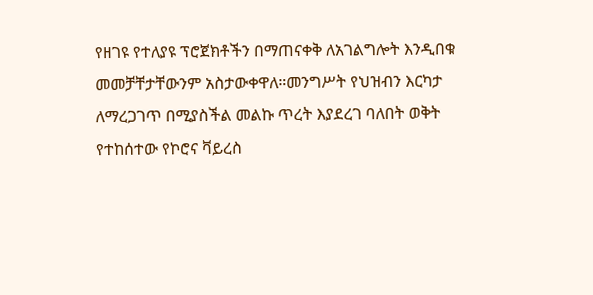የዘገዩ የተለያዩ ፕሮጀክቶችን በማጠናቀቅ ለአገልግሎት እንዲበቁ መመቻቸታቸውንም አስታውቀዋለ።መንግሥት የህዝብን እርካታ ለማረጋገጥ በሚያስችል መልኩ ጥረት እያደረገ ባለበት ወቅት የተከሰተው የኮሮና ቫይረስ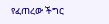የፈጠረው ችግር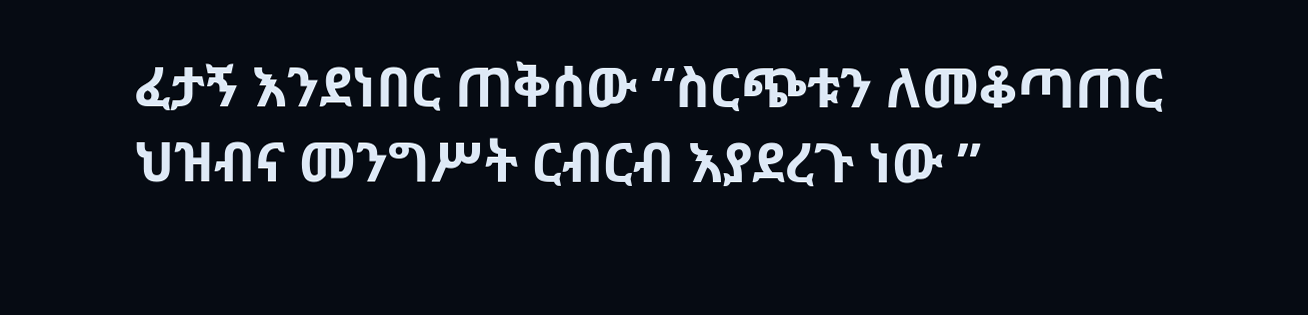ፈታኝ እንደነበር ጠቅሰው “ስርጭቱን ለመቆጣጠር ህዝብና መንግሥት ርብርብ እያደረጉ ነው ”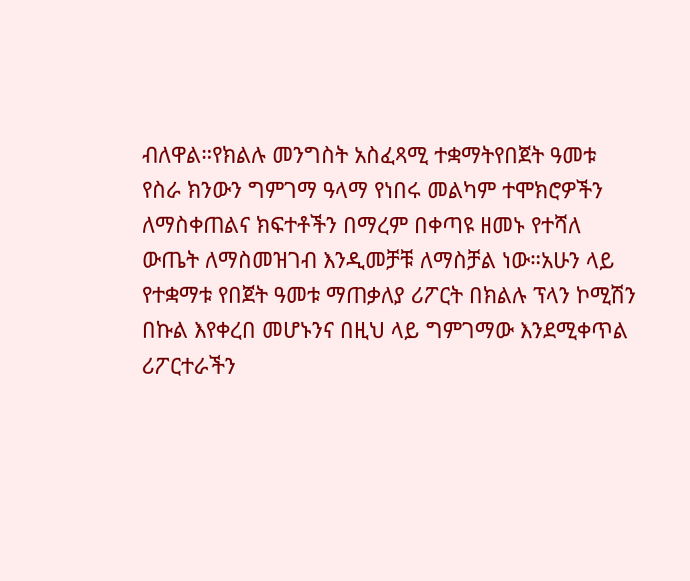ብለዋል።የክልሉ መንግስት አስፈጻሚ ተቋማትየበጀት ዓመቱ የስራ ክንውን ግምገማ ዓላማ የነበሩ መልካም ተሞክሮዎችን ለማስቀጠልና ክፍተቶችን በማረም በቀጣዩ ዘመኑ የተሻለ ውጤት ለማስመዝገብ እንዲመቻቹ ለማስቻል ነው።አሁን ላይ የተቋማቱ የበጀት ዓመቱ ማጠቃለያ ሪፖርት በክልሉ ፕላን ኮሚሽን በኩል እየቀረበ መሆኑንና በዚህ ላይ ግምገማው እንደሚቀጥል ሪፖርተራችን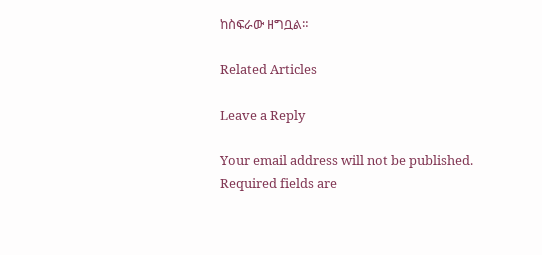ከስፍራው ዘግቧል።

Related Articles

Leave a Reply

Your email address will not be published. Required fields are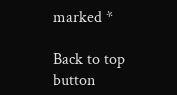marked *

Back to top button